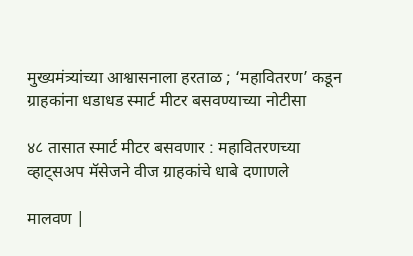मुख्यमंत्र्यांच्या आश्वासनाला हरताळ ; ‘महावितरण’ कडून ग्राहकांना धडाधड स्मार्ट मीटर बसवण्याच्या नोटीसा

४८ तासात स्मार्ट मीटर बसवणार : महावितरणच्या व्हाट्सअप मॅसेजने वीज ग्राहकांचे धाबे दणाणले

मालवण |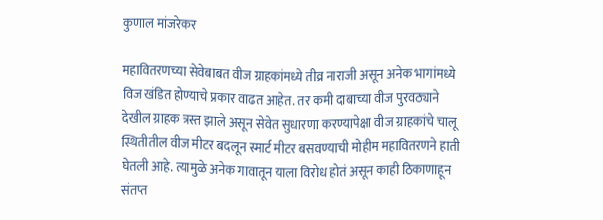कुणाल मांजरेकर

महावितरणच्या सेवेबाबत वीज ग्राहकांमध्ये तीव्र नाराजी असून अनेक भागांमध्ये विज खंडित होण्याचे प्रकार वाढत आहेत. तर कमी दाबाच्या वीज पुरवठ्याने देखील ग्राहक त्रस्त झाले असून सेवेत सुधारणा करण्यापेक्षा वीज ग्राहकांचे चालू स्थितीतील वीज मीटर बदलून स्मार्ट मीटर बसवण्याची मोहीम महावितरणने हाती घेतली आहे. त्यामुळे अनेक गावातून याला विरोध होतं असून काही ठिकाणाहून संतप्त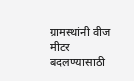ग्रामस्थांनी वीज मीटर बदलण्यासाठी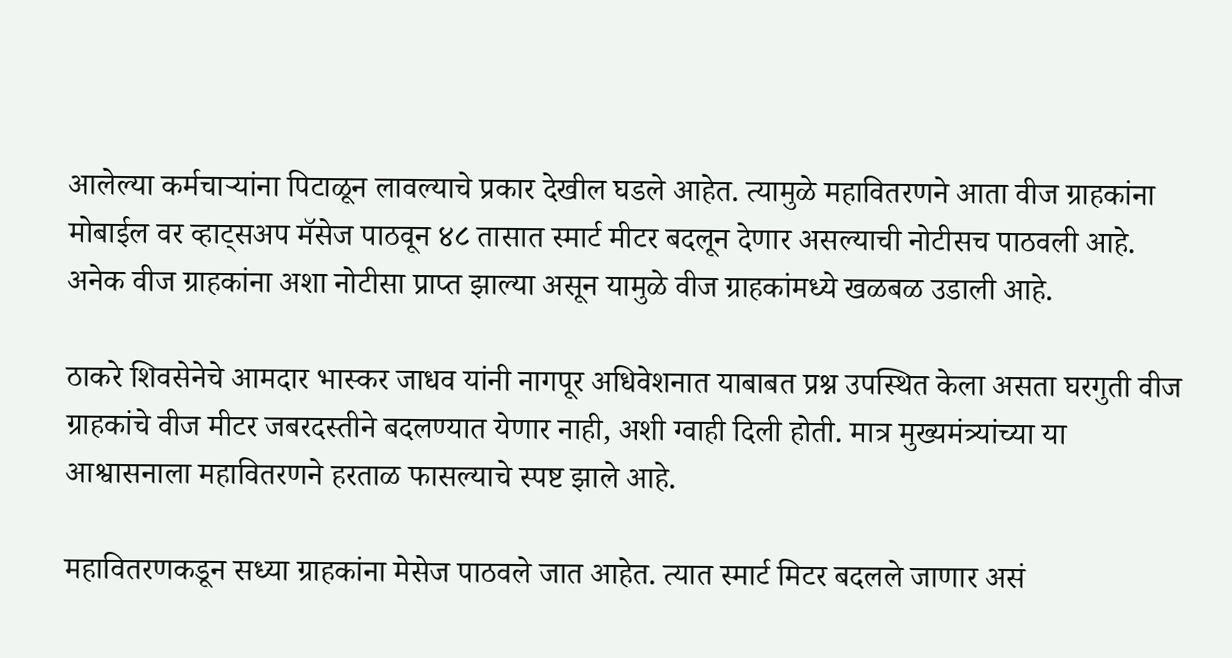आलेल्या कर्मचाऱ्यांना पिटाळून लावल्याचे प्रकार देखील घडले आहेत. त्यामुळे महावितरणने आता वीज ग्राहकांना मोबाईल वर व्हाट्सअप मॅसेज पाठवून ४८ तासात स्मार्ट मीटर बदलून देणार असल्याची नोटीसच पाठवली आहे. अनेक वीज ग्राहकांना अशा नोटीसा प्राप्त झाल्या असून यामुळे वीज ग्राहकांमध्ये खळबळ उडाली आहे.

ठाकरे शिवसेनेचे आमदार भास्कर जाधव यांनी नागपूर अधिवेशनात याबाबत प्रश्न उपस्थित केला असता घरगुती वीज ग्राहकांचे वीज मीटर जबरदस्तीने बदलण्यात येणार नाही, अशी ग्वाही दिली होती. मात्र मुख्यमंत्र्यांच्या या आश्वासनाला महावितरणने हरताळ फासल्याचे स्पष्ट झाले आहे.

महावितरणकडून सध्या ग्राहकांना मेसेज पाठवले जात आहेत. त्यात स्मार्ट मिटर बदलले जाणार असं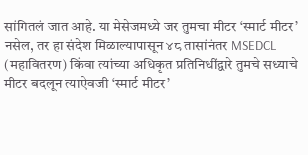सांगितलं जात आहे. या मेसेजमध्ये जर तुमचा मीटर ‘स्मार्ट मीटर’ नसेल, तर हा संदेश मिळाल्यापासून ४८ तासांनंतर MSEDCL (महावितरण) किंवा त्यांच्या अधिकृत प्रतिनिधींद्वारे तुमचे सध्याचे मीटर बदलून त्याऐवजी ‘स्मार्ट मीटर’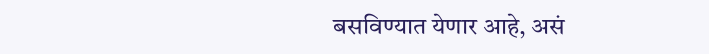बसविण्यात येणार आहे, असं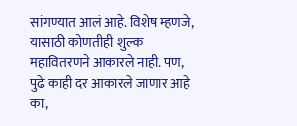सांगण्यात आलं आहे. विशेष म्हणजे, यासाठी कोणतीही शुल्क महावितरणने आकारले नाही. पण, पुढे काही दर आकारले जाणार आहे का,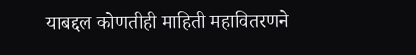याबद्दल कोणतीही माहिती महावितरणने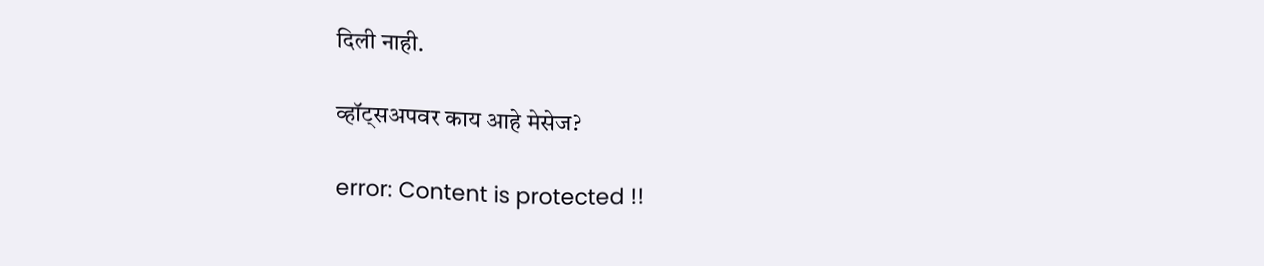दिली नाही.

व्हॉट्सअपवर काय आहे मेसेज?

error: Content is protected !!